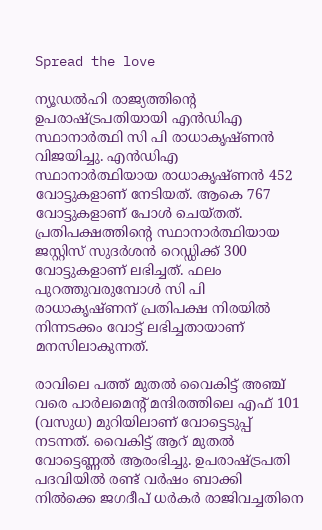Spread the love

ന്യൂഡല്‍ഹി രാജ്യത്തിന്റെ ഉപരാഷ്ട്രപതിയായി എന്‍ഡിഎ സ്ഥാനാര്‍ത്ഥി സി പി രാധാകൃഷ്ണന്‍ വിജയിച്ചു. എന്‍ഡിഎ സ്ഥാനാര്‍ത്ഥിയായ രാധാകൃഷ്ണന്‍ 452 വോട്ടുകളാണ് നേടിയത്. ആകെ 767 വോട്ടുകളാണ് പോള്‍ ചെയ്തത്. പ്രതിപക്ഷത്തിന്റെ സ്ഥാനാര്‍ത്ഥിയായ ജസ്റ്റിസ് സുദര്‍ശന്‍ റെഡ്ഡിക്ക് 300 വോട്ടുകളാണ് ലഭിച്ചത്. ഫലം പുറത്തുവരുമ്പോള്‍ സി പി രാധാകൃഷ്ണന് പ്രതിപക്ഷ നിരയില്‍ നിന്നടക്കം വോട്ട് ലഭിച്ചതായാണ് മനസിലാകുന്നത്.

രാവിലെ പത്ത് മുതല്‍ വൈകിട്ട് അഞ്ച് വരെ പാര്‍ലമെന്റ് മന്ദിരത്തിലെ എഫ് 101 (വസുധ) മുറിയിലാണ് വോട്ടെടുപ്പ് നടന്നത്. വൈകിട്ട് ആറ് മുതല്‍ വോട്ടെണ്ണല്‍ ആരംഭിച്ചു. ഉപരാഷ്ട്രപതി പദവിയില്‍ രണ്ട് വര്‍ഷം ബാക്കി നില്‍ക്കെ ജഗദീപ് ധര്‍കര്‍ രാജിവച്ചതിനെ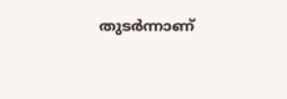തുടര്‍ന്നാണ്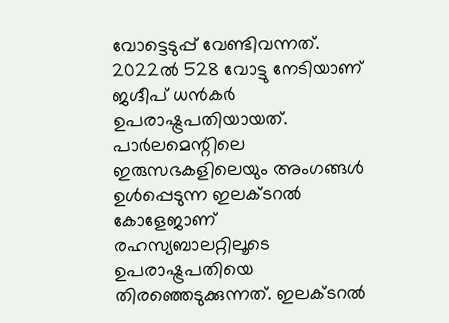വോട്ടെടുപ്പ് വേണ്ടിവന്നത്. 2022ല്‍ 528 വോട്ടു നേടിയാണ് ജഗ്ദീപ് ധന്‍കര്‍ ഉപരാഷ്ട്രപതിയായത്. പാര്‍ലമെന്റിലെ ഇരുസഭകളിലെയും അംഗങ്ങള്‍ ഉള്‍പ്പെടുന്ന ഇലക്ടറല്‍ കോളേജാണ് രഹസ്യബാലറ്റിലൂടെ ഉപരാഷ്ട്രപതിയെ തിരഞ്ഞെടുക്കുന്നത്. ഇലക്ടറല്‍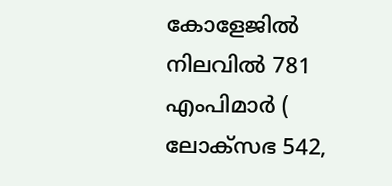കോളേജില്‍ നിലവില്‍ 781 എംപിമാര്‍ ( ലോക്‌സഭ 542,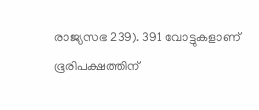രാജ്യസഭ 239). 391 വോട്ടുകളാണ് ഭൂരിപക്ഷത്തിന്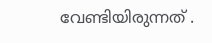വേണ്ടിയിരുന്നത് .